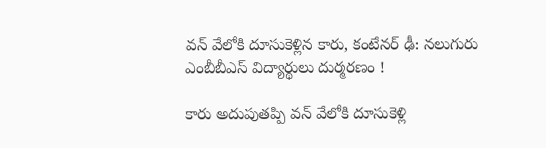వన్ వేలోకి దూసుకెళ్లిన కారు, కంటేనర్ ఢీ: నలుగురు ఎంబీబీఎస్ విద్యార్థులు దుర్మరణం !

కారు అదుపుతప్పి వన్ వేలోకి దూసుకెళ్లి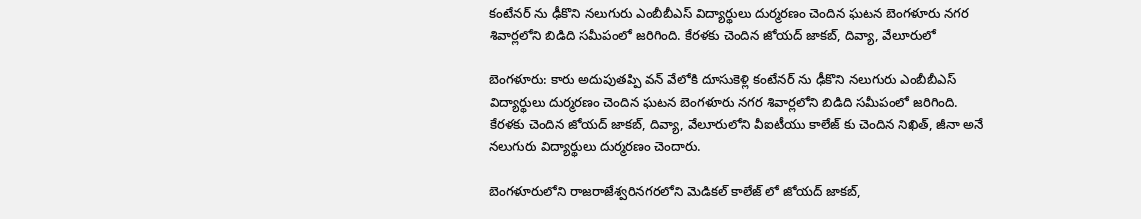కంటేనర్ ను ఢీకొని నలుగురు ఎంబీబీఎస్ విద్యార్థులు దుర్మరణం చెందిన ఘటన బెంగళూరు నగర శివార్లలోని బిడిది సమీపంలో జరిగింది. కేరళకు చెందిన జోయద్ జాకబ్, దివ్యా, వేలూరులో

బెంగళూరు: కారు అదుపుతప్పి వన్ వేలోకి దూసుకెళ్లి కంటేనర్ ను ఢీకొని నలుగురు ఎంబీబీఎస్ విద్యార్థులు దుర్మరణం చెందిన ఘటన బెంగళూరు నగర శివార్లలోని బిడిది సమీపంలో జరిగింది. కేరళకు చెందిన జోయద్ జాకబ్, దివ్యా, వేలూరులోని వీఐటీయు కాలేజ్ కు చెందిన నిఖిత్, జీనా అనే నలుగురు విద్యార్థులు దుర్మరణం చెందారు.

బెంగళూరులోని రాజరాజేశ్వరినగరలోని మెడికల్ కాలేజ్ లో జోయద్ జాకబ్,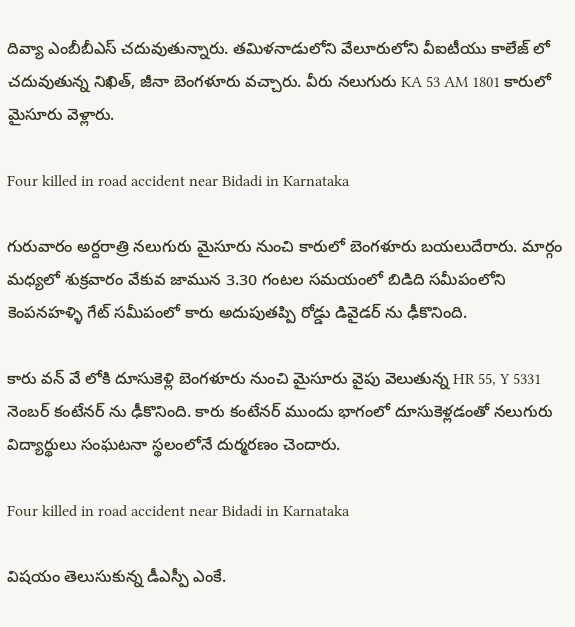దివ్యా ఎంబీబీఎస్ చదువుతున్నారు. తమిళనాడులోని వేలూరులోని వీఐటీయు కాలేజ్ లో చదువుతున్న నిఖిత్, జీనా బెంగళూరు వచ్చారు. వీరు నలుగురు KA 53 AM 1801 కారులో మైసూరు వెళ్లారు.

Four killed in road accident near Bidadi in Karnataka

గురువారం అర్దరాత్రి నలుగురు మైసూరు నుంచి కారులో బెంగళూరు బయలుదేరారు. మార్గం మధ్యలో శుక్రవారం వేకువ జామున 3.30 గంటల సమయంలో బిడిది సమీపంలోని కెంపనహళ్ళి గేట్ సమీపంలో కారు అదుపుతప్పి రోడ్డు డివైడర్ ను ఢీకొనింది.

కారు వన్ వే లోకి దూసుకెళ్లి బెంగళూరు నుంచి మైసూరు వైపు వెలుతున్న HR 55, Y 5331 నెంబర్ కంటేనర్ ను ఢీకొనింది. కారు కంటేనర్ ముందు భాగంలో దూసుకెళ్లడంతో నలుగురు విద్యార్థులు సంఘటనా స్థలంలోనే దుర్మరణం చెందారు.

Four killed in road accident near Bidadi in Karnataka

విషయం తెలుసుకున్న డీఎస్పీ ఎంకే.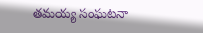తమయ్య సంఘటనా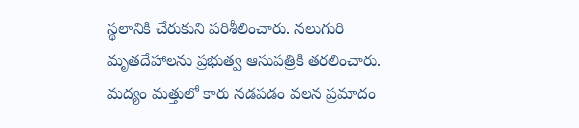స్థలానికి చేరుకుని పరిశీలించారు. నలుగురి మృతదేహాలను ప్రభుత్వ ఆసుపత్రికి తరలించారు. మద్యం మత్తులో కారు నడపడం వలన ప్రమాదం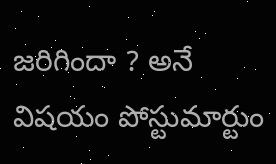జరిగిందా ? అనే విషయం పోస్టుమార్టుం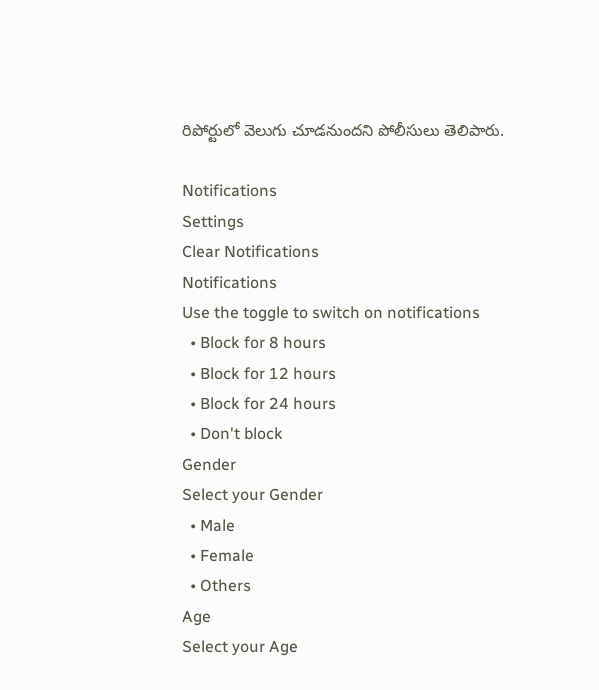రిపోర్టులో వెలుగు చూడనుందని పోలీసులు తెలిపారు.

Notifications
Settings
Clear Notifications
Notifications
Use the toggle to switch on notifications
  • Block for 8 hours
  • Block for 12 hours
  • Block for 24 hours
  • Don't block
Gender
Select your Gender
  • Male
  • Female
  • Others
Age
Select your Age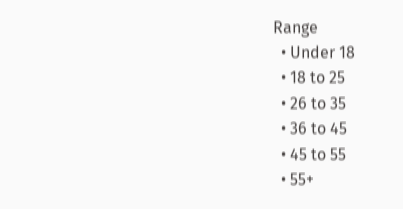Range
  • Under 18
  • 18 to 25
  • 26 to 35
  • 36 to 45
  • 45 to 55
  • 55+